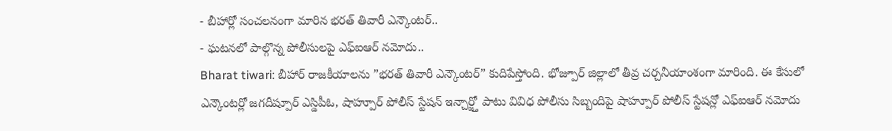- బీహార్లో సంచలనంగా మారిన భరత్ తివారీ ఎన్కౌంటర్..
- ఘటనలో పాల్గొన్న పోలీసులపై ఎఫ్ఐఆర్ నమోదు..
Bharat tiwari: బీహార్ రాజకీయాలను ”భరత్ తివారీ ఎన్కౌంటర్” కుదిపేస్తోంది. భోజ్పూర్ జిల్లాలో తీవ్ర చర్చనీయాంశంగా మారింది. ఈ కేసులో ఎన్కౌంటర్లో జగదీష్పూర్ ఎస్డిపీఓ, షాహ్పూర్ పోలీస్ స్టేషన్ ఇన్చార్జ్తో పాటు వివిధ పోలీసు సిబ్బందిపై షాహ్పూర్ పోలీస్ స్టేషన్లో ఎఫ్ఐఆర్ నమోదు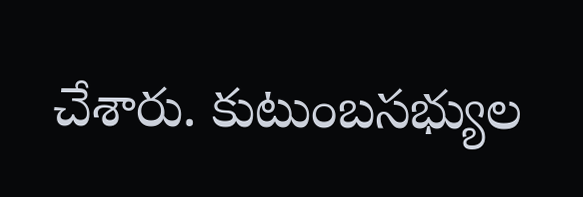చేశారు. కుటుంబసభ్యుల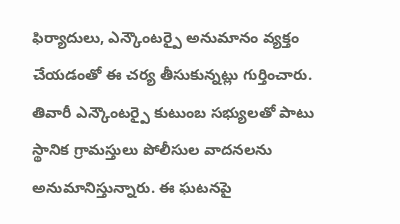ఫిర్యాదులు, ఎన్కౌంటర్పై అనుమానం వ్యక్తం చేయడంతో ఈ చర్య తీసుకున్నట్లు గుర్తించారు. తివారీ ఎన్కౌంటర్పై కుటుంబ సభ్యులతో పాటు స్థానిక గ్రామస్తులు పోలీసుల వాదనలను అనుమానిస్తున్నారు. ఈ ఘటనపై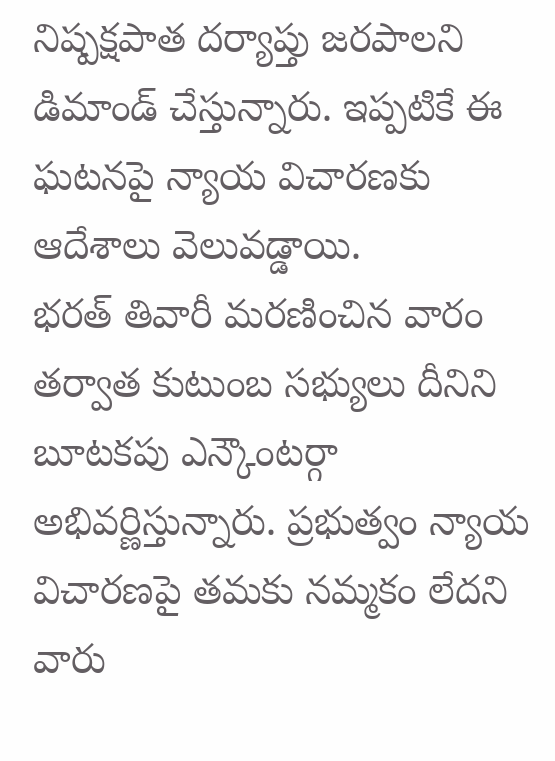నిష్పక్షపాత దర్యాప్తు జరపాలని డిమాండ్ చేస్తున్నారు. ఇప్పటికే ఈ ఘటనపై న్యాయ విచారణకు ఆదేశాలు వెలువడ్డాయి.
భరత్ తివారీ మరణించిన వారం తర్వాత కుటుంబ సభ్యులు దీనిని బూటకపు ఎన్కౌంటర్గా అభివర్ణిస్తున్నారు. ప్రభుత్వం న్యాయ విచారణపై తమకు నమ్మకం లేదని వారు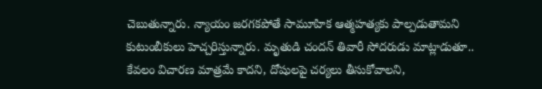చెబుతున్నారు. న్యాయం జరగకపోతే సామూహిక ఆత్మహత్యకు పాల్పడుతామని కుటుంబీకులు హెచ్చరిస్తున్నారు. మృతుడి చందన్ తివారీ సోదరుడు మాట్లాడుతూ.. కేవలం విచారణ మాత్రమే కాదని, దోషులపై చర్యలు తీసుకోవాలని,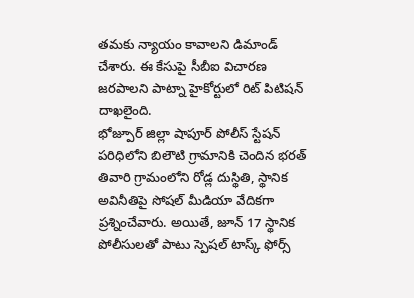తమకు న్యాయం కావాలని డిమాండ్ చేశారు. ఈ కేసుపై సీబీఐ విచారణ జరపాలని పాట్నా హైకోర్టులో రిట్ పిటిషన్ దాఖలైంది.
భోజ్పూర్ జిల్లా షాపూర్ పోలీస్ స్టేషన్ పరిధిలోని బిలౌటి గ్రామానికి చెందిన భరత్ తివారి గ్రామంలోని రోడ్ల దుస్థితి, స్థానిక అవినీతిపై సోషల్ మీడియా వేదికగా ప్రశ్నించేవారు. అయితే, జూన్ 17 స్థానిక పోలీసులతో పాటు స్పెషల్ టాస్క్ ఫోర్స్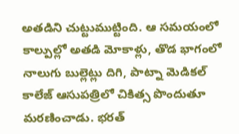అతడిని చుట్టుముట్టింది. ఆ సమయంలో కాల్పుల్లో అతడి మోకాళ్లు, తొడ భాగంలో నాలుగు బుల్లెట్లు దిగి, పాట్నా మెడికల్ కాలేజ్ ఆసుపత్రిలో చికిత్స పొందుతూ మరణించాడు. భరత్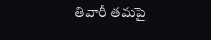తివారీ తమపై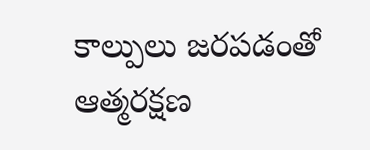కాల్పులు జరపడంతో ఆత్మరక్షణ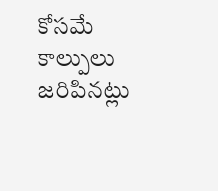కోసమే కాల్పులు జరిపినట్లు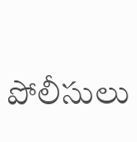పోలీసులు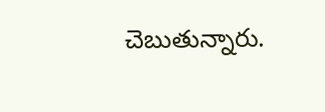చెబుతున్నారు.